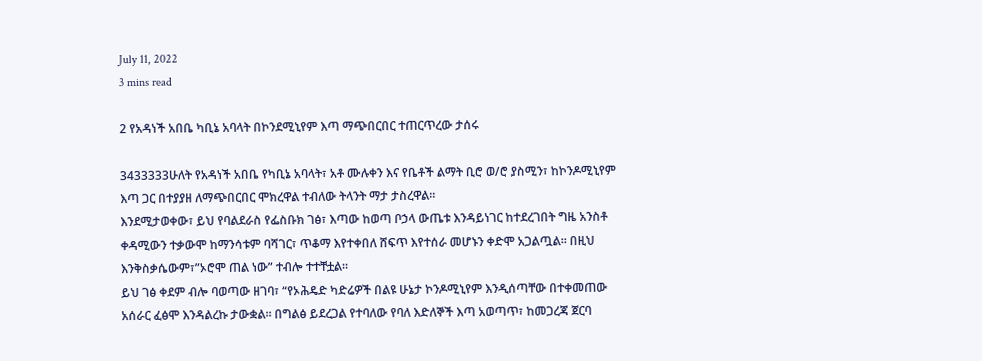July 11, 2022
3 mins read

2 የአዳነች አበቤ ካቢኔ አባላት በኮንደሚኒየም እጣ ማጭበርበር ተጠርጥረው ታሰሩ

3433333ሁለት የአዳነች አበቤ የካቢኔ አባላት፣ አቶ ሙሉቀን እና የቤቶች ልማት ቢሮ ወ/ሮ ያስሚን፣ ከኮንዶሚኒየም እጣ ጋር በተያያዘ ለማጭበርበር ሞክረዋል ተብለው ትላንት ማታ ታስረዋል።
እንደሚታወቀው፣ ይህ የባልደራስ የፌስቡክ ገፅ፣ እጣው ከወጣ ቦኃላ ውጤቱ እንዳይነገር ከተደረገበት ግዜ አንስቶ ቀዳሚውን ተቃውሞ ከማንሳቱም ባሻገር፣ ጥቆማ እየተቀበለ ሸፍጥ እየተሰራ መሆኑን ቀድሞ አጋልጧል። በዚህ እንቅስቃሴውም፣”ኦሮሞ ጠል ነው” ተብሎ ተተቸቷል።
ይህ ገፅ ቀደም ብሎ ባወጣው ዘገባ፣ “የኦሕዴድ ካድሬዎች በልዩ ሁኔታ ኮንዶሚኒየም እንዲሰጣቸው በተቀመጠው አሰራር ፈፅሞ እንዳልረኩ ታውቋል። በግልፅ ይደረጋል የተባለው የባለ እድለኞች እጣ አወጣጥ፣ ከመጋረጃ ጀርባ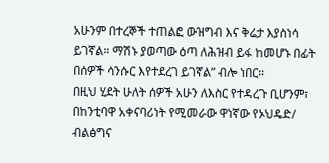አሁንም በተረኞች ተጠልፎ ውዝግብ እና ቅሬታ እያስነሳ ይገኛል። ማሽኑ ያወጣው ዕጣ ለሕዝብ ይፋ ከመሆኑ በፊት በሰዎች ሳንሱር እየተደረገ ይገኛል” ብሎ ነበር።
በዚህ ሂደት ሁለት ሰዎች አሁን ለእስር የተዳረጉ ቢሆንም፣ በከንቲባዋ አቀናባሪነት የሚመራው ዋነኛው የኦህዴድ/ ብልፅግና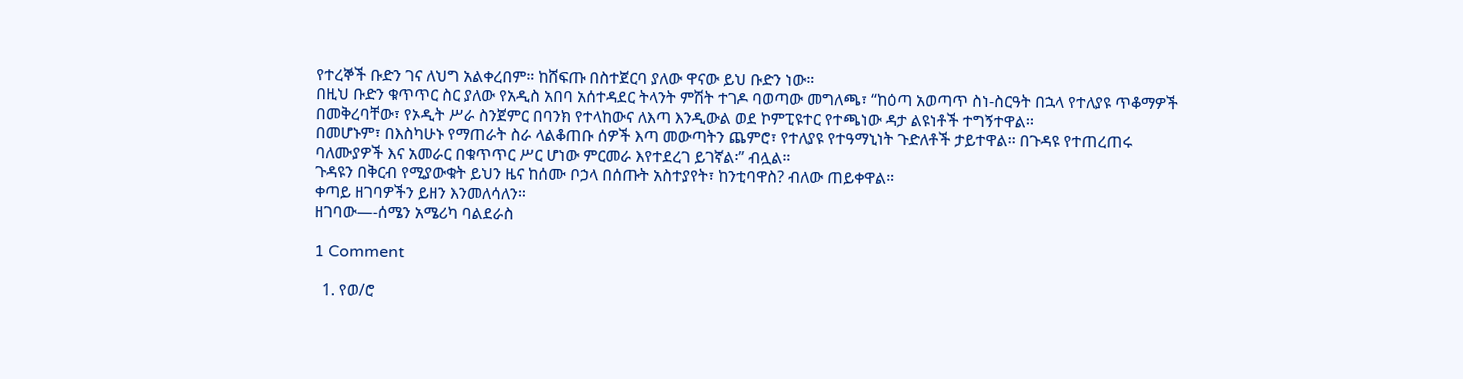የተረኞች ቡድን ገና ለህግ አልቀረበም። ከሸፍጡ በስተጀርባ ያለው ዋናው ይህ ቡድን ነው።
በዚህ ቡድን ቁጥጥር ስር ያለው የአዲስ አበባ አሰተዳደር ትላንት ምሽት ተገዶ ባወጣው መግለጫ፣ “ከዕጣ አወጣጥ ስነ-ስርዓት በኋላ የተለያዩ ጥቆማዎች በመቅረባቸው፣ የኦዲት ሥራ ስንጀምር በባንክ የተላከውና ለእጣ እንዲውል ወደ ኮምፒዩተር የተጫነው ዳታ ልዩነቶች ተግኝተዋል፡፡
በመሆኑም፣ በእስካሁኑ የማጠራት ስራ ላልቆጠቡ ሰዎች እጣ መውጣትን ጨምሮ፣ የተለያዩ የተዓማኒነት ጉድለቶች ታይተዋል፡፡ በጉዳዩ የተጠረጠሩ ባለሙያዎች እና አመራር በቁጥጥር ሥር ሆነው ምርመራ እየተደረገ ይገኛል፡” ብሏል።
ጉዳዩን በቅርብ የሚያውቁት ይህን ዜና ከሰሙ ቦኃላ በሰጡት አስተያየት፣ ከንቲባዋስ? ብለው ጠይቀዋል።
ቀጣይ ዘገባዎችን ይዘን እንመለሳለን።
ዘገባው—-ሰሜን አሜሪካ ባልደራስ

1 Comment

  1. የወ/ሮ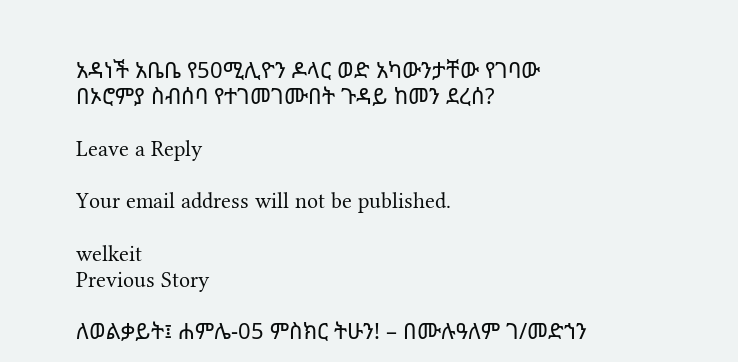አዳነች አቤቤ የ50ሚሊዮን ዶላር ወድ አካውንታቸው የገባው በኦሮምያ ስብሰባ የተገመገሙበት ጉዳይ ከመን ደረሰ?

Leave a Reply

Your email address will not be published.

welkeit
Previous Story

ለወልቃይት፤ ሐምሌ-05 ምስክር ትሁን! – በሙሉዓለም ገ/መድኀን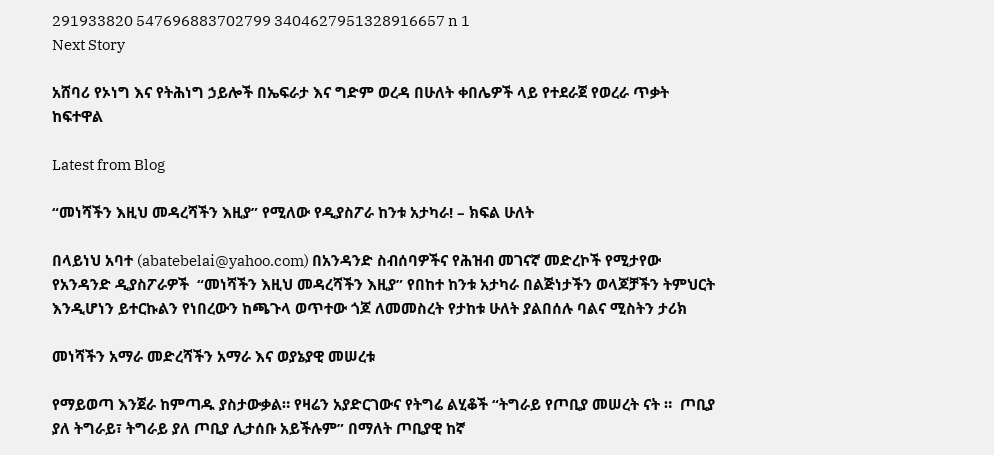291933820 547696883702799 3404627951328916657 n 1
Next Story

አሸባሪ የኦነግ እና የትሕነግ ኃይሎች በኤፍራታ እና ግድም ወረዳ በሁለት ቀበሌዎች ላይ የተደራጀ የወረራ ጥቃት ከፍተዋል

Latest from Blog

“መነሻችን እዚህ መዳረሻችን እዚያ” የሚለው የዲያስፖራ ከንቱ አታካራ! – ክፍል ሁለት

በላይነህ አባተ (abatebelai@yahoo.com) በአንዳንድ ስብሰባዎችና የሕዝብ መገናኛ መድረኮች የሚታየው የአንዳንድ ዲያስፖራዎች  “መነሻችን እዚህ መዳረሻችን እዚያ” የበከተ ከንቱ አታካራ በልጅነታችን ወላጆቻችን ትምህርት እንዲሆነን ይተርኩልን የነበረውን ከጫጉላ ወጥተው ጎጆ ለመመስረት የታከቱ ሁለት ያልበሰሉ ባልና ሚስትን ታሪክ

መነሻችን አማራ መድረሻችን አማራ እና ወያኔያዊ መሠረቱ

የማይወጣ እንጀራ ከምጣዱ ያስታውቃል። የዛሬን አያድርገውና የትግሬ ልሂቆች “ትግራይ የጦቢያ መሠረት ናት ።  ጦቢያ ያለ ትግራይ፣ ትግራይ ያለ ጦቢያ ሊታሰቡ አይችሉም” በማለት ጦቢያዊ ከኛ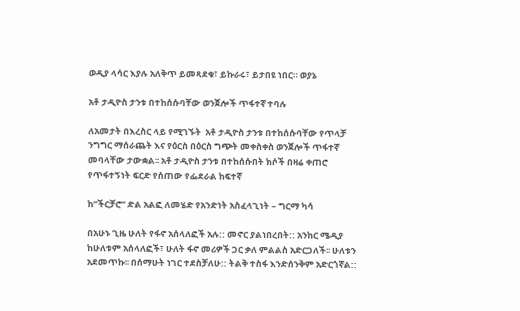ወዲያ ላሳር እያሉ አለቅጥ ይመጻደቁ፣ ይኩራሩ፣ ይታበዩ ነበር። ወያኔ

አቶ ታዲዮስ ታንቱ በተከሰሱባቸው ወንጀሎች ጥፋተኛ ተባሉ

ለአመታት በእረስር ላይ የሚገኙት  አቶ ታዲዮስ ታንቱ በተከሰሱባቸው የጥላቻ ንግግር ማሰራጨት እና የዕርስ በዕርስ ግጭት መቀስቀስ ወንጀሎች ጥፋተኛ መባላቸው ታውቋል፡፡ አቶ ታዲዮስ ታንቱ በተከሰሱበት ክሶች በዛሬ ቀጠሮ የጥፋተኝነት ፍርድ የሰጠው የፌደራል ከፍተኛ

ከ”ችርቻሮ” ድል አልፎ ለመሄድ የአንድነት አስፈላጊነት – ግርማ ካሳ

በአሁኑ ጊዜ ሁለት የፋኖ አሰላለፎች አሉ:: መኖር ያልነበረበት:: አንከር ሜዲያ ከሁለቱም አሰላለፎች፣ ሁለት ፋኖ መሪዎች ጋር ቃለ ምልልስ አድርጋለች፡፡ ሁለቱን አደመጥኩ፡፡ በሰማሁት ነገር ተደስቻለሁ:: ትልቅ ተስፋ እንድሰንቅም አድርጎኛል::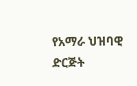የአማራ ህዝባዊ ድርጅት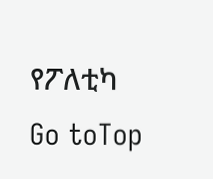የፖለቲካ
Go toTop